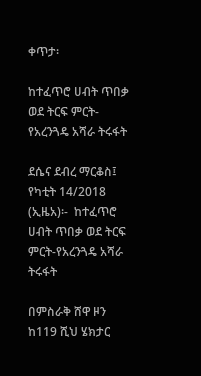ቀጥታ፡

ከተፈጥሮ ሀብት ጥበቃ ወደ ትርፍ ምርት- የአረንጓዴ አሻራ ትሩፋት

ደሴና ደብረ ማርቆስ፤ የካቲት 14/2018 (ኢዜአ)፡-  ከተፈጥሮ ሀብት ጥበቃ ወደ ትርፍ ምርት-የአረንጓዴ አሻራ ትሩፋት

በምስራቅ ሸዋ ዞን ከ119 ሺህ ሄክታር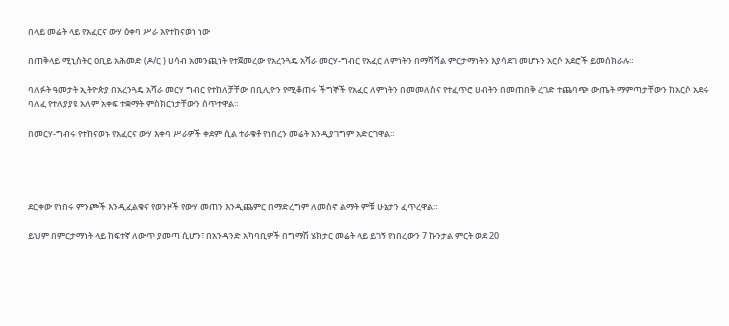በላይ መሬት ላይ የአፈርና ውሃ ዕቀባ ሥራ እየተከናወነ ነው

በጠቅላይ ሚኒስትር ዐቢይ አሕመድ (ዶ/ር ) ሀሳብ አመንጪነት የተጀመረው የአረንጓዴ አሻራ መርሃ-ግብር የአፈር ለምነትን በማሻሻል ምርታማነትን እያሳደገ መሆኑን አርሶ አደሮች ይመሰክራሉ።

ባለፉት ዓመታት ኢትዮጵያ በአረንጓዴ አሻራ መርሃ ግብር የተከለቻቸው በቢሊዮን የሚቆጠሩ ችግኞች የአፈር ለምነትን በመመለስና የተፈጥሮ ሀብትን በመጠበቅ ረገድ ተጨባጭ ውጤት ማምጣታቸውን ከአርሶ አደሩ ባለፈ የተለያያዩ አለም አቀፍ ተቋማት ምስክርነታቸውን ሰጥተዋል።

በመርሃ-ግብሩ የተከናወኑ የአፈርና ውሃ እቀባ ሥራዎች ቀደም ሲል ተራቁቶ የነበረን መሬት እንዲያገግም አድርገዋል።




ደርቀው የነበሩ ምንጮች እንዲፈልቁና የወንዞች የውሃ መጠን እንዲጨምር በማድረግም ለመስኖ ልማት ምቹ ሁኔታን ፈጥረዋል።

ይህም በምርታማነት ላይ ከፍተኛ ለውጥ ያመጣ ሲሆን፣ በአንዳንድ አካባቢዎች በግማሽ ሄክታር መሬት ላይ ይገኝ የነበረውን 7 ኩንታል ምርት ወደ 20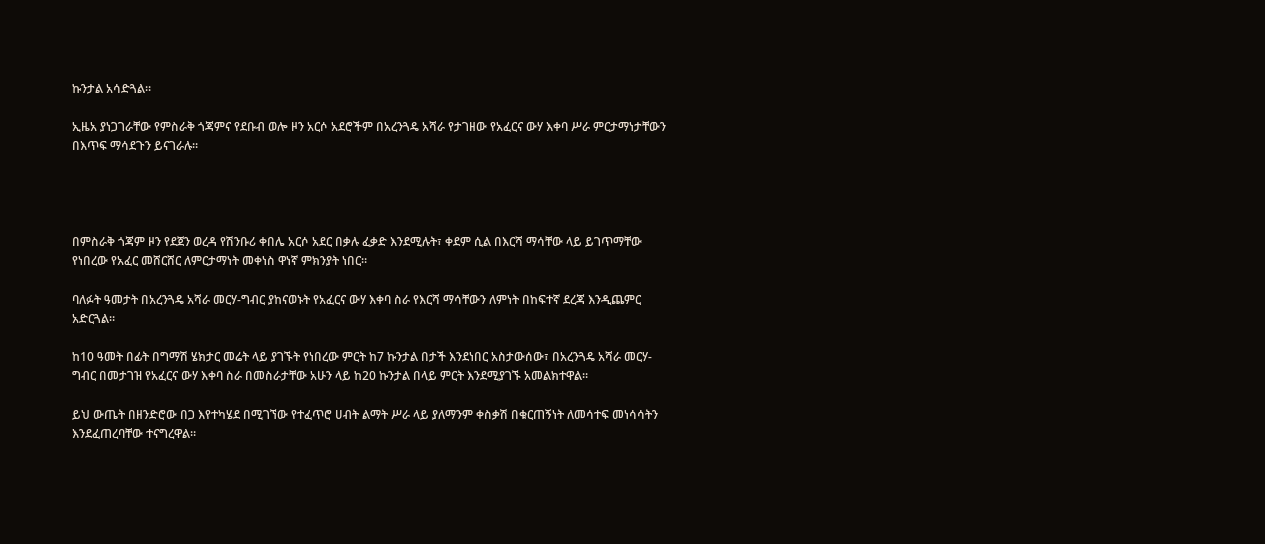ኩንታል አሳድጓል።

ኢዜአ ያነጋገራቸው የምስራቅ ጎጃምና የደቡብ ወሎ ዞን አርሶ አደሮችም በአረንጓዴ አሻራ የታገዘው የአፈርና ውሃ እቀባ ሥራ ምርታማነታቸውን በእጥፍ ማሳደጉን ይናገራሉ።




በምስራቅ ጎጃም ዞን የደጀን ወረዳ የሽንቡሪ ቀበሌ አርሶ አደር በቃሉ ፈቃድ እንደሚሉት፣ ቀደም ሲል በእርሻ ማሳቸው ላይ ይገጥማቸው የነበረው የአፈር መሸርሸር ለምርታማነት መቀነስ ዋነኛ ምክንያት ነበር።

ባለፉት ዓመታት በአረንጓዴ አሻራ መርሃ-ግብር ያከናወኑት የአፈርና ውሃ እቀባ ስራ የእርሻ ማሳቸውን ለምነት በከፍተኛ ደረጃ እንዲጨምር አድርጓል።

ከ10 ዓመት በፊት በግማሽ ሄክታር መሬት ላይ ያገኙት የነበረው ምርት ከ7 ኩንታል በታች እንደነበር አስታውሰው፣ በአረንጓዴ አሻራ መርሃ-ግብር በመታገዝ የአፈርና ውሃ እቀባ ስራ በመስራታቸው አሁን ላይ ከ20 ኩንታል በላይ ምርት እንደሚያገኙ አመልክተዋል።

ይህ ውጤት በዘንድሮው በጋ እየተካሄደ በሚገኘው የተፈጥሮ ሀብት ልማት ሥራ ላይ ያለማንም ቀስቃሽ በቁርጠኝነት ለመሳተፍ መነሳሳትን እንደፈጠረባቸው ተናግረዋል።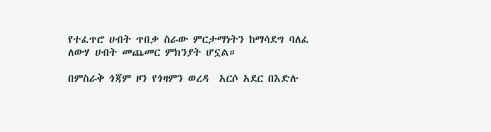የተፈጥሮ ሀብት ጥበቃ ስራው ምርታማነትን ከማሳደግ ባለፈ ለውሃ ሀብት መጨመር ምክንያት ሆኗል።

በምስራቅ ጎጃም ዞን የጎዛምን ወረዳ  አርሶ አደር በእድሉ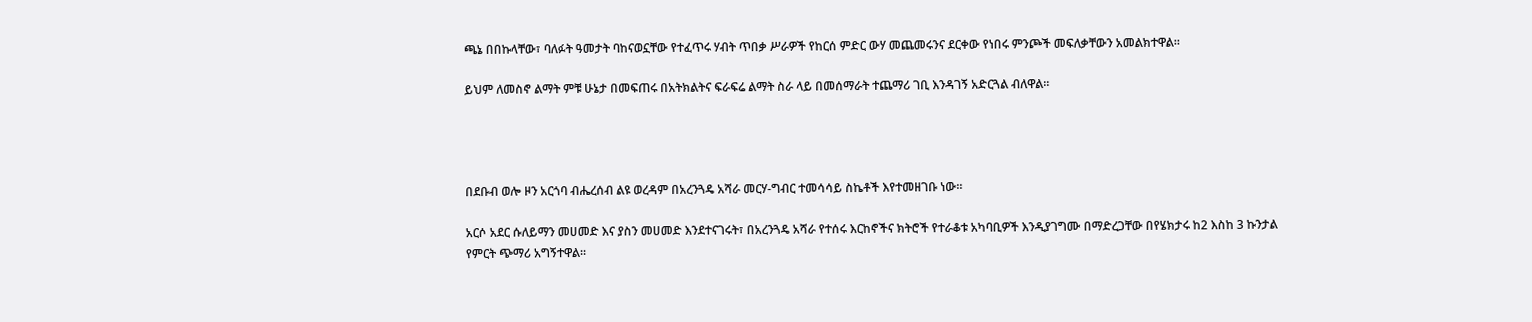ጫኔ በበኩላቸው፣ ባለፉት ዓመታት ባከናወኗቸው የተፈጥሩ ሃብት ጥበቃ ሥራዎች የከርሰ ምድር ውሃ መጨመሩንና ደርቀው የነበሩ ምንጮች መፍለቃቸውን አመልክተዋል።

ይህም ለመስኖ ልማት ምቹ ሁኔታ በመፍጠሩ በአትክልትና ፍራፍሬ ልማት ስራ ላይ በመሰማራት ተጨማሪ ገቢ እንዳገኝ አድርጓል ብለዋል።




በደቡብ ወሎ ዞን አርጎባ ብሔረሰብ ልዩ ወረዳም በአረንጓዴ አሻራ መርሃ-ግብር ተመሳሳይ ስኬቶች እየተመዘገቡ ነው።

አርሶ አደር ሱለይማን መሀመድ እና ያስን መሀመድ እንደተናገሩት፣ በአረንጓዴ አሻራ የተሰሩ እርከኖችና ክትሮች የተራቆቱ አካባቢዎች እንዲያገግሙ በማድረጋቸው በየሄክታሩ ከ2 እስከ 3 ኩንታል የምርት ጭማሪ አግኝተዋል።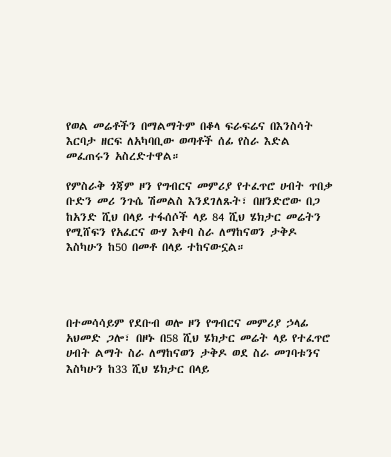የወል መሬቶችን በማልማትም በቆላ ፍራፍሬና በእንስሳት እርባታ ዘርፍ ለአካባቢው ወጣቶች ሰፊ የስራ እድል መፈጠሩን አስረድተዋል።

የምስራቅ ጎጃም ዞን የግብርና መምሪያ የተፈጥሮ ሀብት ጥበቃ ቡድን መሪ ንጉሴ ሽመልስ እንደገለጹት፣ በዘንድሮው በጋ ከአንድ ሺህ በላይ ተፋሰሶች ላይ 84 ሺህ ሄክታር መሬትን የሚሸፍን የአፈርና ውሃ እቀባ ስራ ለማከናወን ታቅዶ እስካሁን ከ50 በመቶ በላይ ተከናውኗል።




በተመሳሳይም የደቡብ ወሎ ዞን የግብርና መምሪያ ኃላፊ አህመድ ጋሎ፣ በዞኑ በ58 ሺህ ሄክታር መሬት ላይ የተፈጥሮ ሀብት ልማት ስራ ለማከናወን ታቅዶ ወደ ስራ መገባቱንና እስካሁን ከ33 ሺህ ሄክታር በላይ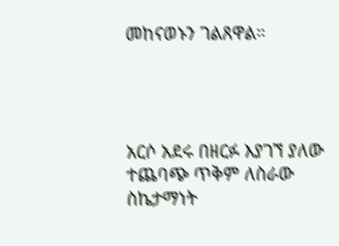መከናወኑን ገልጸዋል።




አርሶ አደሩ በዘርፉ እያገኘ ያለው ተጨባጭ ጥቅም ለስራው ስኬታማነት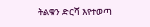ትልቁን ድርሻ እየተወጣ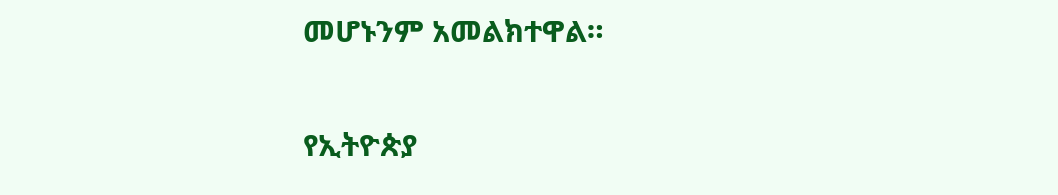መሆኑንም አመልክተዋል።

የኢትዮጵያ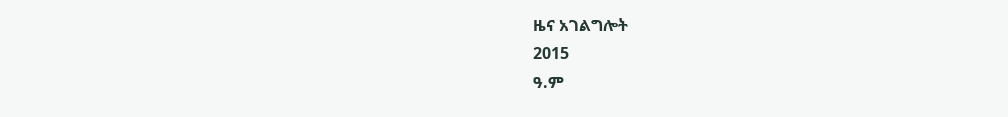ዜና አገልግሎት
2015
ዓ.ም